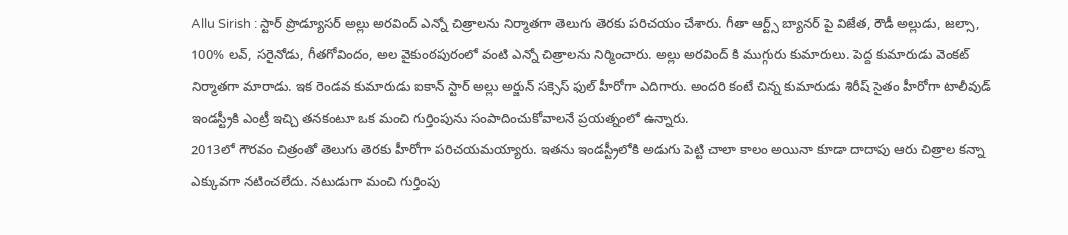Allu Sirish : స్టార్ ప్రొడ్యూసర్ అల్లు అరవింద్ ఎన్నో చిత్రాలను నిర్మాతగా తెలుగు తెరకు పరిచయం చేశారు. గీతా ఆర్ట్స్ బ్యానర్ పై విజేత, రౌడీ అల్లుడు, జల్సా, 100% లవ్, సరైనోడు, గీతగోవిందం, అల వైకుంఠపురంలో వంటి ఎన్నో చిత్రాలను నిర్మించారు. అల్లు అరవింద్ కి ముగ్గురు కుమారులు. పెద్ద కుమారుడు వెంకట్ నిర్మాతగా మారాడు. ఇక రెండవ కుమారుడు ఐకాన్ స్టార్ అల్లు అర్జున్ సక్సెస్ ఫుల్ హీరోగా ఎదిగారు. అందరి కంటే చిన్న కుమారుడు శిరీష్ సైతం హీరోగా టాలీవుడ్ ఇండస్ట్రీకి ఎంట్రీ ఇచ్చి తనకంటూ ఒక మంచి గుర్తింపును సంపాదించుకోవాలనే ప్రయత్నంలో ఉన్నారు.
2013లో గౌరవం చిత్రంతో తెలుగు తెరకు హీరోగా పరిచయమయ్యారు. ఇతను ఇండస్ట్రీలోకి అడుగు పెట్టి చాలా కాలం అయినా కూడా దాదాపు ఆరు చిత్రాల కన్నా ఎక్కువగా నటించలేదు. నటుడుగా మంచి గుర్తింపు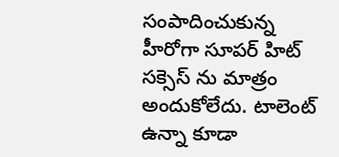సంపాదించుకున్న హీరోగా సూపర్ హిట్ సక్సెస్ ను మాత్రం అందుకోలేదు. టాలెంట్ ఉన్నా కూడా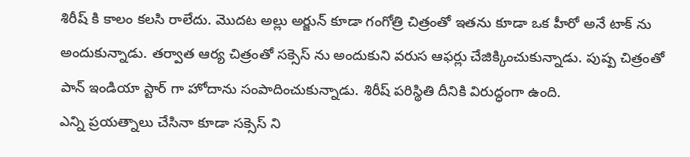శిరీష్ కి కాలం కలసి రాలేదు. మొదట అల్లు అర్జున్ కూడా గంగోత్రి చిత్రంతో ఇతను కూడా ఒక హీరో అనే టాక్ ను అందుకున్నాడు. తర్వాత ఆర్య చిత్రంతో సక్సెస్ ను అందుకుని వరుస ఆఫర్లు చేజిక్కించుకున్నాడు. పుష్ప చిత్రంతో పాన్ ఇండియా స్టార్ గా హోదాను సంపాదించుకున్నాడు. శిరీష్ పరిస్థితి దీనికి విరుద్ధంగా ఉంది.
ఎన్ని ప్రయత్నాలు చేసినా కూడా సక్సెస్ ని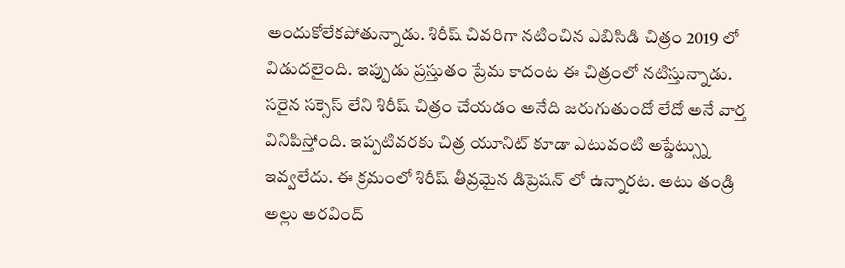అందుకోలేకపోతున్నాడు. శిరీష్ చివరిగా నటించిన ఎబిసిడి చిత్రం 2019 లో విడుదలైంది. ఇప్పుడు ప్రస్తుతం ప్రేమ కాదంట ఈ చిత్రంలో నటిస్తున్నాడు. సరైన సక్సెస్ లేని శిరీష్ చిత్రం చేయడం అనేది జరుగుతుందో లేదో అనే వార్త వినిపిస్తోంది. ఇప్పటివరకు చిత్ర యూనిట్ కూడా ఎటువంటి అప్డేట్స్ను ఇవ్వలేదు. ఈ క్రమంలో శిరీష్ తీవ్రమైన డిప్రెషన్ లో ఉన్నారట. అటు తండ్రి అల్లు అరవింద్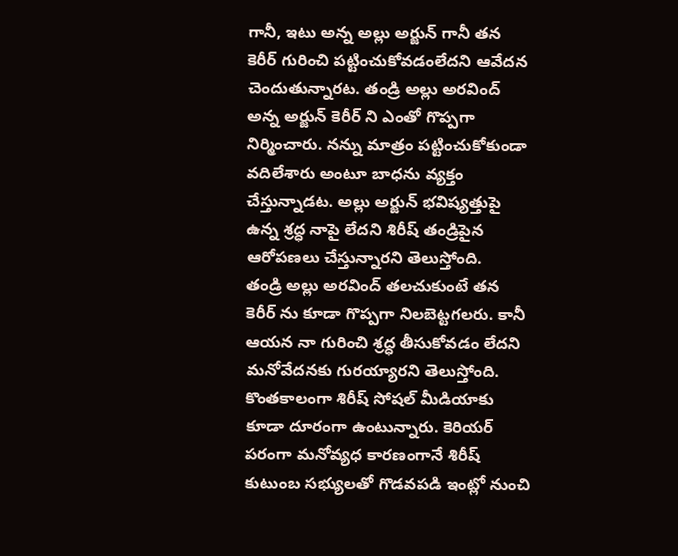గానీ, ఇటు అన్న అల్లు అర్జున్ గానీ తన కెరీర్ గురించి పట్టించుకోవడంలేదని ఆవేదన చెందుతున్నారట. తండ్రి అల్లు అరవింద్ అన్న అర్జున్ కెరీర్ ని ఎంతో గొప్పగా నిర్మించారు. నన్ను మాత్రం పట్టించుకోకుండా వదిలేశారు అంటూ బాధను వ్యక్తం చేస్తున్నాడట. అల్లు అర్జున్ భవిష్యత్తుపై ఉన్న శ్రద్ధ నాపై లేదని శిరీష్ తండ్రిపైన ఆరోపణలు చేస్తున్నారని తెలుస్తోంది.
తండ్రి అల్లు అరవింద్ తలచుకుంటే తన కెరీర్ ను కూడా గొప్పగా నిలబెట్టగలరు. కానీ ఆయన నా గురించి శ్రద్ధ తీసుకోవడం లేదని మనోవేదనకు గురయ్యారని తెలుస్తోంది. కొంతకాలంగా శిరీష్ సోషల్ మీడియాకు కూడా దూరంగా ఉంటున్నారు. కెరియర్ పరంగా మనోవ్యధ కారణంగానే శిరీష్ కుటుంబ సభ్యులతో గొడవపడి ఇంట్లో నుంచి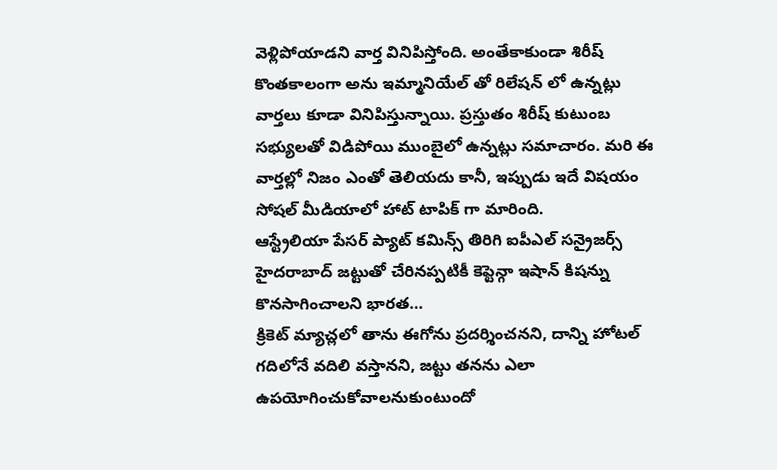వెళ్లిపోయాడని వార్త వినిపిస్తోంది. అంతేకాకుండా శిరీష్ కొంతకాలంగా అను ఇమ్మానియేల్ తో రిలేషన్ లో ఉన్నట్లు వార్తలు కూడా వినిపిస్తున్నాయి. ప్రస్తుతం శిరీష్ కుటుంబ సభ్యులతో విడిపోయి ముంబైలో ఉన్నట్లు సమాచారం. మరి ఈ వార్తల్లో నిజం ఎంతో తెలియదు కానీ, ఇప్పుడు ఇదే విషయం సోషల్ మీడియాలో హాట్ టాపిక్ గా మారింది.
ఆస్ట్రేలియా పేసర్ ప్యాట్ కమిన్స్ తిరిగి ఐపీఎల్ సన్రైజర్స్ హైదరాబాద్ జట్టుతో చేరినప్పటికీ కెప్టెన్గా ఇషాన్ కిషన్ను కొనసాగించాలని భారత…
క్రికెట్ మ్యాచ్లలో తాను ఈగోను ప్రదర్శించనని, దాన్ని హోటల్ గదిలోనే వదిలి వస్తానని, జట్టు తనను ఎలా ఉపయోగించుకోవాలనుకుంటుందో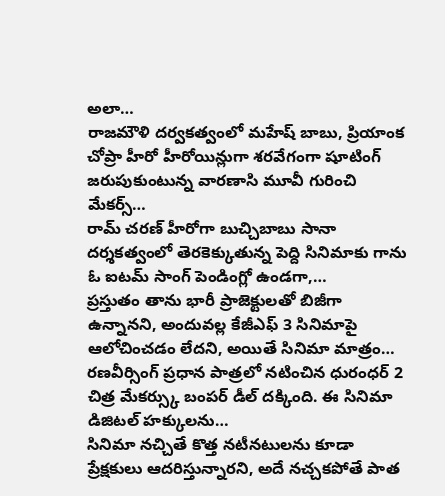అలా…
రాజమౌళి దర్వకత్వంలో మహేష్ బాబు, ప్రియాంక చోప్రా హీరో హీరోయిన్లుగా శరవేగంగా షూటింగ్ జరుపుకుంటున్న వారణాసి మూవీ గురించి మేకర్స్…
రామ్ చరణ్ హీరోగా బుచ్చిబాబు సానా దర్శకత్వంలో తెరకెక్కుతున్న పెద్ది సినిమాకు గాను ఓ ఐటమ్ సాంగ్ పెండింగ్లో ఉండగా,…
ప్రస్తుతం తాను భారీ ప్రాజెక్టులతో బిజీగా ఉన్నానని, అందువల్ల కేజీఎఫ్ 3 సినిమాపై ఆలోచించడం లేదని, అయితే సినిమా మాత్రం…
రణవీర్సింగ్ ప్రధాన పాత్రలో నటించిన ధురంధర్ 2 చిత్ర మేకర్స్కు బంపర్ డీల్ దక్కింది. ఈ సినిమా డిజిటల్ హక్కులను…
సినిమా నచ్చితే కొత్త నటీనటులను కూడా ప్రేక్షకులు ఆదరిస్తున్నారని, అదే నచ్చకపోతే పాత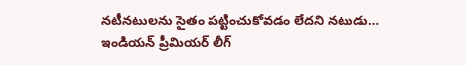నటీనటులను సైతం పట్టించుకోవడం లేదని నటుడు…
ఇండియన్ ప్రీమియర్ లీగ్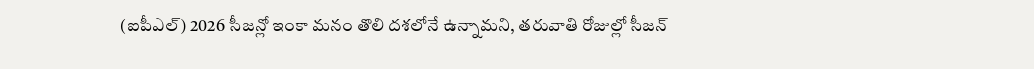(ఐపీఎల్) 2026 సీజన్లో ఇంకా మనం తొలి దశలోనే ఉన్నామని, తరువాతి రోజుల్లో సీజన్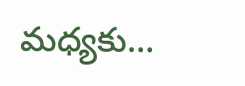మధ్యకు…